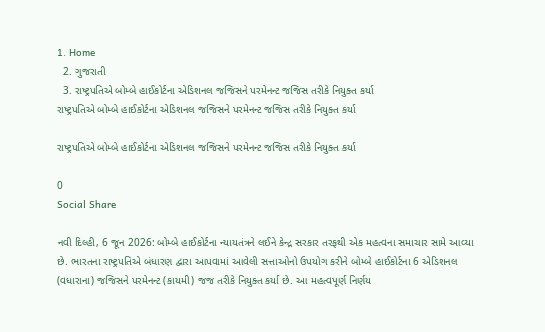1. Home
  2. ગુજરાતી
  3. રાષ્ટ્રપતિએ બોમ્બે હાઈકોર્ટના એડિશનલ જજિસને પરમેનન્ટ જજિસ તરીકે નિયુક્ત કર્યા
રાષ્ટ્રપતિએ બોમ્બે હાઈકોર્ટના એડિશનલ જજિસને પરમેનન્ટ જજિસ તરીકે નિયુક્ત કર્યા

રાષ્ટ્રપતિએ બોમ્બે હાઈકોર્ટના એડિશનલ જજિસને પરમેનન્ટ જજિસ તરીકે નિયુક્ત કર્યા

0
Social Share

નવી દિલ્હી, 6 જૂન 2026: બોમ્બે હાઈકોર્ટના ન્યાયતંત્રને લઈને કેન્દ્ર સરકાર તરફથી એક મહત્વના સમાચાર સામે આવ્યા છે. ભારતના રાષ્ટ્રપતિએ બંધારણ દ્વારા આપવામાં આવેલી સત્તાઓનો ઉપયોગ કરીને બોમ્બે હાઈકોર્ટના 6 એડિશનલ (વધારાના) જજિસને પરમેનન્ટ (કાયમી) જજ તરીકે નિયુક્ત કર્યા છે. આ મહત્વપૂર્ણ નિર્ણય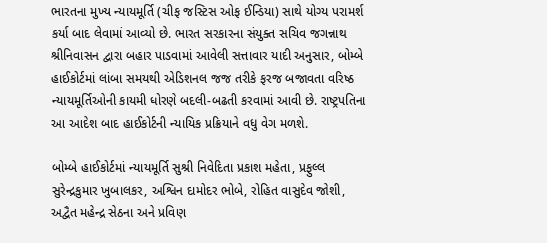ભારતના મુખ્ય ન્યાયમૂર્તિ (ચીફ જસ્ટિસ ઓફ ઈન્ડિયા) સાથે યોગ્ય પરામર્શ કર્યા બાદ લેવામાં આવ્યો છે. ભારત સરકારના સંયુક્ત સચિવ જગન્નાથ શ્રીનિવાસન દ્વારા બહાર પાડવામાં આવેલી સત્તાવાર યાદી અનુસાર, બોમ્બે હાઈકોર્ટમાં લાંબા સમયથી એડિશનલ જજ તરીકે ફરજ બજાવતા વરિષ્ઠ ન્યાયમૂર્તિઓની કાયમી ધોરણે બદલી-બઢતી કરવામાં આવી છે. રાષ્ટ્રપતિના આ આદેશ બાદ હાઈકોર્ટની ન્યાયિક પ્રક્રિયાને વધુ વેગ મળશે.

બોમ્બે હાઈકોર્ટમાં ન્યાયમૂર્તિ સુશ્રી નિવેદિતા પ્રકાશ મહેતા, પ્રફુલ્લ સુરેન્દ્રકુમાર ખુબાલકર, અશ્વિન દામોદર ભોબે, રોહિત વાસુદેવ જોશી, અદ્વૈત મહેન્દ્ર સેઠના અને પ્રવિણ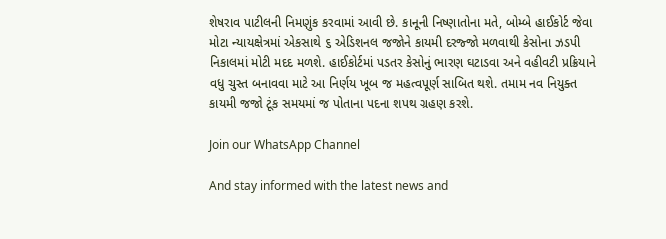શેષરાવ પાટીલની નિમણુંક કરવામાં આવી છે. કાનૂની નિષ્ણાતોના મતે, બોમ્બે હાઈકોર્ટ જેવા મોટા ન્યાયક્ષેત્રમાં એકસાથે ૬ એડિશનલ જજોને કાયમી દરજ્જો મળવાથી કેસોના ઝડપી નિકાલમાં મોટી મદદ મળશે. હાઈકોર્ટમાં પડતર કેસોનું ભારણ ઘટાડવા અને વહીવટી પ્રક્રિયાને વધુ ચુસ્ત બનાવવા માટે આ નિર્ણય ખૂબ જ મહત્વપૂર્ણ સાબિત થશે. તમામ નવ નિયુક્ત કાયમી જજો ટૂંક સમયમાં જ પોતાના પદના શપથ ગ્રહણ કરશે.

Join our WhatsApp Channel

And stay informed with the latest news and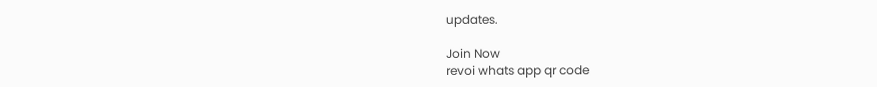updates.

Join Now
revoi whats app qr code